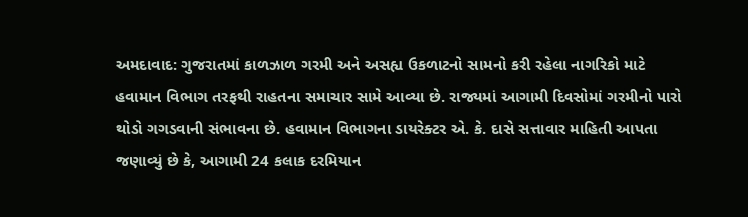અમદાવાદ: ગુજરાતમાં કાળઝાળ ગરમી અને અસહ્ય ઉકળાટનો સામનો કરી રહેલા નાગરિકો માટે હવામાન વિભાગ તરફથી રાહતના સમાચાર સામે આવ્યા છે. રાજ્યમાં આગામી દિવસોમાં ગરમીનો પારો થોડો ગગડવાની સંભાવના છે. હવામાન વિભાગના ડાયરેક્ટર એ. કે. દાસે સત્તાવાર માહિતી આપતા જણાવ્યું છે કે, આગામી 24 કલાક દરમિયાન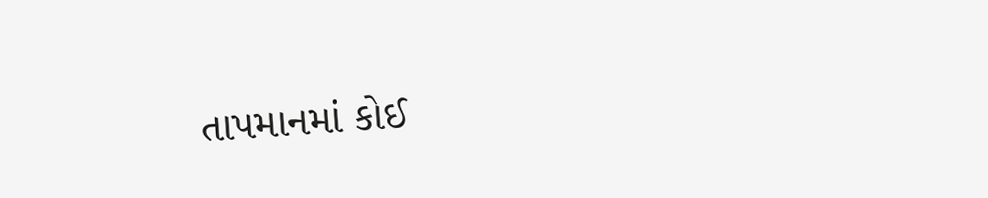તાપમાનમાં કોઈ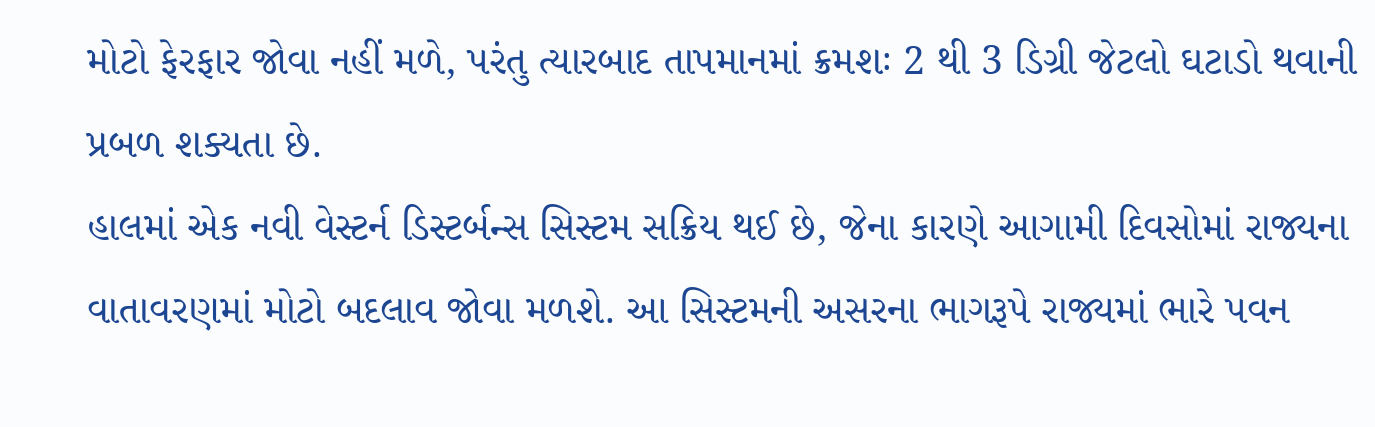મોટો ફેરફાર જોવા નહીં મળે, પરંતુ ત્યારબાદ તાપમાનમાં ક્રમશઃ 2 થી 3 ડિગ્રી જેટલો ઘટાડો થવાની પ્રબળ શક્યતા છે.
હાલમાં એક નવી વેસ્ટર્ન ડિસ્ટર્બન્સ સિસ્ટમ સક્રિય થઈ છે, જેના કારણે આગામી દિવસોમાં રાજ્યના વાતાવરણમાં મોટો બદલાવ જોવા મળશે. આ સિસ્ટમની અસરના ભાગરૂપે રાજ્યમાં ભારે પવન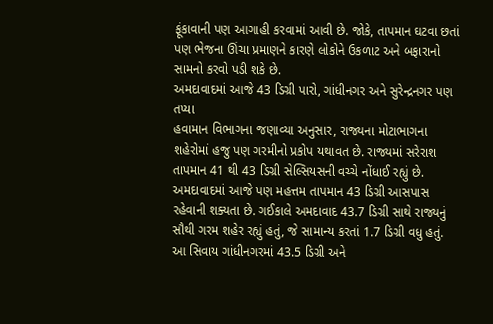ફૂંકાવાની પણ આગાહી કરવામાં આવી છે. જોકે, તાપમાન ઘટવા છતાં પણ ભેજના ઊંચા પ્રમાણને કારણે લોકોને ઉકળાટ અને બફારાનો સામનો કરવો પડી શકે છે.
અમદાવાદમાં આજે 43 ડિગ્રી પારો, ગાંધીનગર અને સુરેન્દ્રનગર પણ તપ્યા
હવામાન વિભાગના જણાવ્યા અનુસાર, રાજ્યના મોટાભાગના શહેરોમાં હજુ પણ ગરમીનો પ્રકોપ યથાવત છે. રાજ્યમાં સરેરાશ તાપમાન 41 થી 43 ડિગ્રી સેલ્સિયસની વચ્ચે નોંધાઈ રહ્યું છે. અમદાવાદમાં આજે પણ મહત્તમ તાપમાન 43 ડિગ્રી આસપાસ રહેવાની શક્યતા છે. ગઈકાલે અમદાવાદ 43.7 ડિગ્રી સાથે રાજ્યનું સૌથી ગરમ શહેર રહ્યું હતું, જે સામાન્ય કરતાં 1.7 ડિગ્રી વધુ હતું. આ સિવાય ગાંધીનગરમાં 43.5 ડિગ્રી અને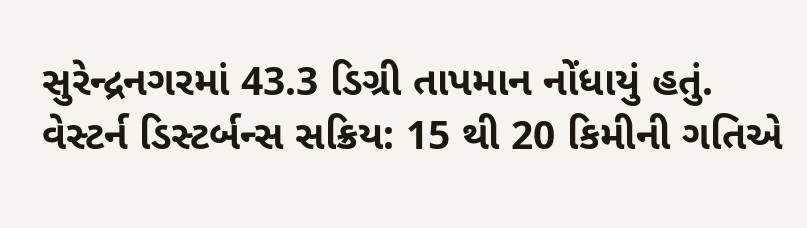સુરેન્દ્રનગરમાં 43.3 ડિગ્રી તાપમાન નોંધાયું હતું.
વેસ્ટર્ન ડિસ્ટર્બન્સ સક્રિય: 15 થી 20 કિમીની ગતિએ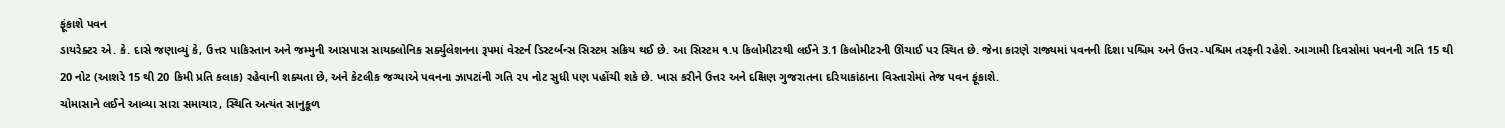ફૂંકાશે પવન
ડાયરેક્ટર એ. કે. દાસે જણાવ્યું કે, ઉત્તર પાકિસ્તાન અને જમ્મુની આસપાસ સાયક્લોનિક સર્ક્યુલેશનના રૂપમાં વેસ્ટર્ન ડિસ્ટર્બન્સ સિસ્ટમ સક્રિય થઈ છે. આ સિસ્ટમ ૧.૫ કિલોમીટરથી લઈને 3.1 કિલોમીટરની ઊંચાઈ પર સ્થિત છે. જેના કારણે રાજ્યમાં પવનની દિશા પશ્ચિમ અને ઉત્તર-પશ્ચિમ તરફની રહેશે. આગામી દિવસોમાં પવનની ગતિ 15 થી 20 નોટ (આશરે 15 થી 20 કિમી પ્રતિ કલાક) રહેવાની શક્યતા છે, અને કેટલીક જગ્યાએ પવનના ઝાપટાંની ગતિ ૨૫ નોટ સુધી પણ પહોંચી શકે છે. ખાસ કરીને ઉત્તર અને દક્ષિણ ગુજરાતના દરિયાકાંઠાના વિસ્તારોમાં તેજ પવન ફૂંકાશે.
ચોમાસાને લઈને આવ્યા સારા સમાચાર, સ્થિતિ અત્યંત સાનુકૂળ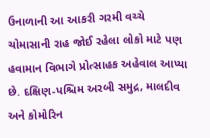ઉનાળાની આ આકરી ગરમી વચ્ચે ચોમાસાની રાહ જોઈ રહેલા લોકો માટે પણ હવામાન વિભાગે પ્રોત્સાહક અહેવાલ આપ્યા છે. દક્ષિણ-પશ્ચિમ અરબી સમુદ્ર, માલદીવ અને કોમોરિન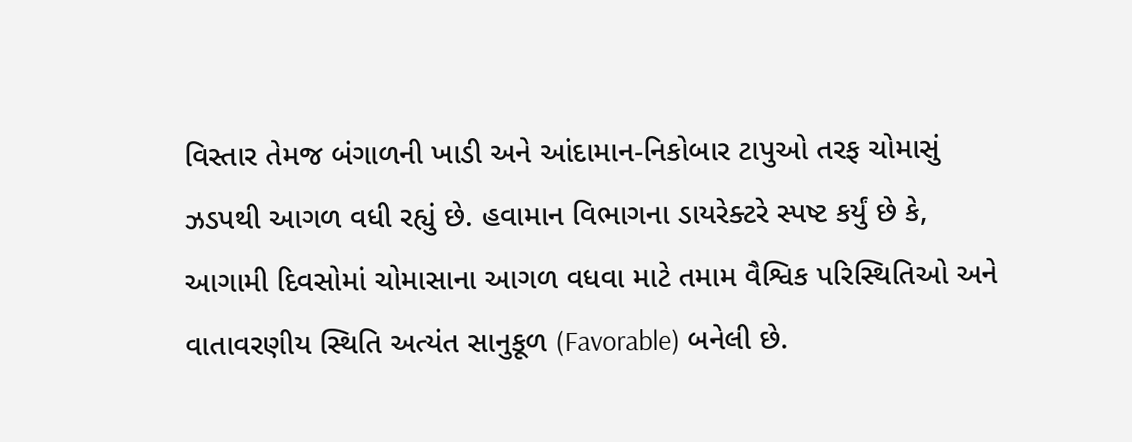વિસ્તાર તેમજ બંગાળની ખાડી અને આંદામાન-નિકોબાર ટાપુઓ તરફ ચોમાસું ઝડપથી આગળ વધી રહ્યું છે. હવામાન વિભાગના ડાયરેક્ટરે સ્પષ્ટ કર્યું છે કે, આગામી દિવસોમાં ચોમાસાના આગળ વધવા માટે તમામ વૈશ્વિક પરિસ્થિતિઓ અને વાતાવરણીય સ્થિતિ અત્યંત સાનુકૂળ (Favorable) બનેલી છે.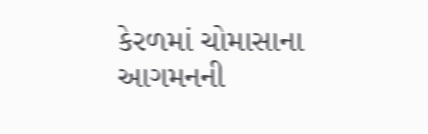કેરળમાં ચોમાસાના આગમનની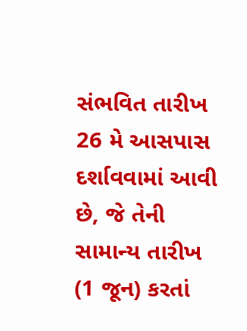સંભવિત તારીખ 26 મે આસપાસ દર્શાવવામાં આવી છે, જે તેની સામાન્ય તારીખ (1 જૂન) કરતાં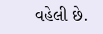વહેલી છે.